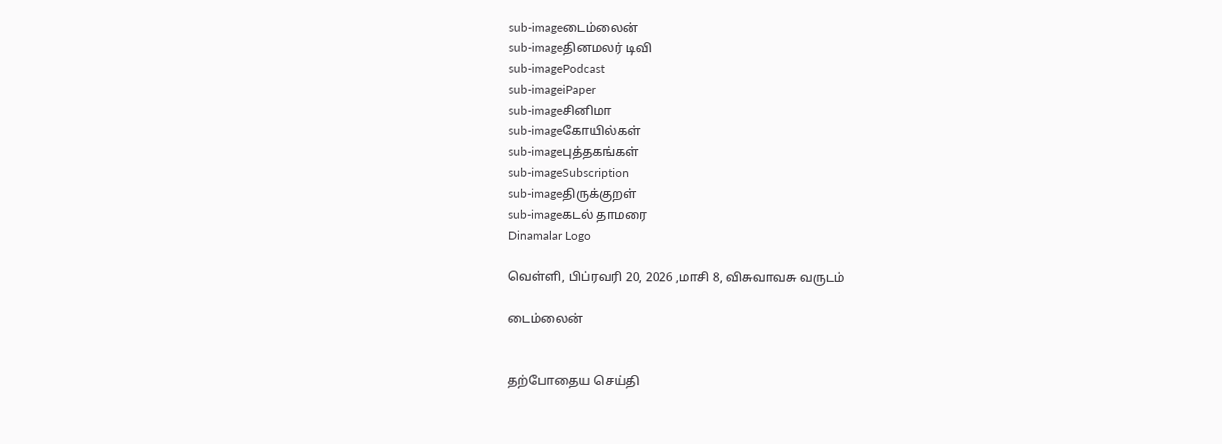sub-imageடைம்லைன்
sub-imageதினமலர் டிவி
sub-imagePodcast
sub-imageiPaper
sub-imageசினிமா
sub-imageகோயில்கள்
sub-imageபுத்தகங்கள்
sub-imageSubscription
sub-imageதிருக்குறள்
sub-imageகடல் தாமரை
Dinamalar Logo

வெள்ளி, பிப்ரவரி 20, 2026 ,மாசி 8, விசுவாவசு வருடம்

டைம்லைன்


தற்போதைய செய்தி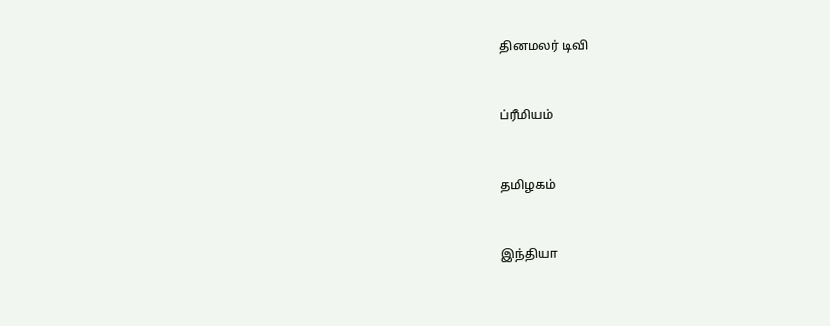தினமலர் டிவி


ப்ரீமியம்


தமிழகம்


இந்தியா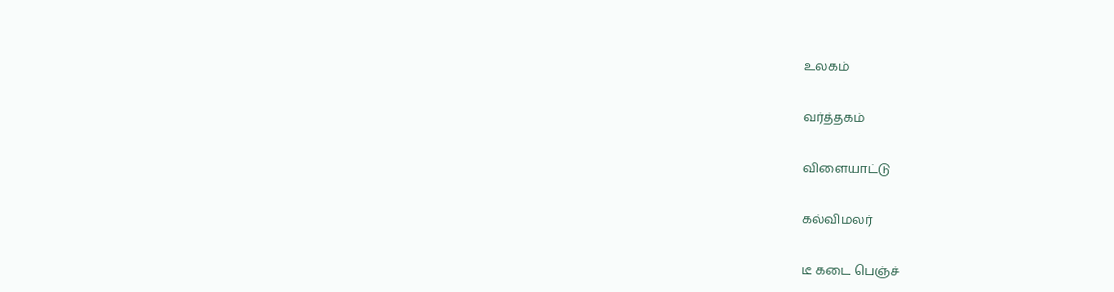உலகம்


வர்த்தகம்


விளையாட்டு


கல்விமலர்


டீ கடை பெஞ்ச்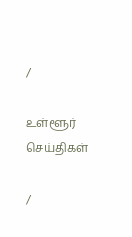/

உள்ளூர் செய்திகள்

/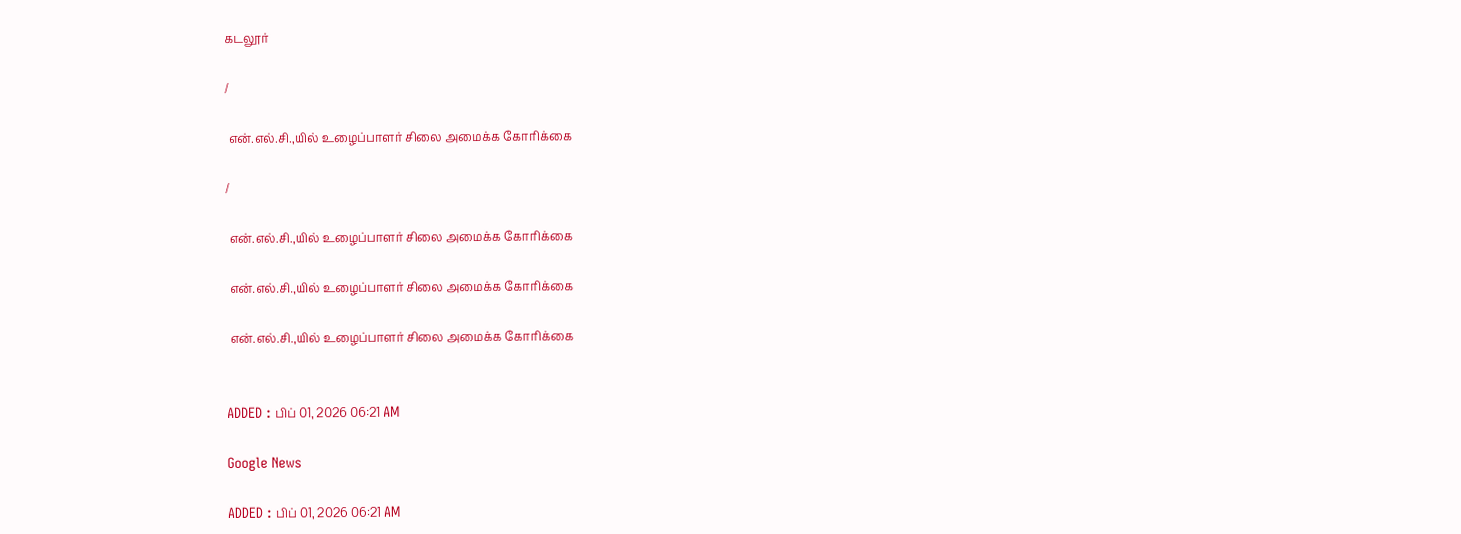கடலூர்

/

 என்.எல்.சி.,யில் உழைப்பாளர் சிலை அமைக்க கோரிக்கை

/

 என்.எல்.சி.,யில் உழைப்பாளர் சிலை அமைக்க கோரிக்கை

 என்.எல்.சி.,யில் உழைப்பாளர் சிலை அமைக்க கோரிக்கை

 என்.எல்.சி.,யில் உழைப்பாளர் சிலை அமைக்க கோரிக்கை


ADDED : பிப் 01, 2026 06:21 AM

Google News

ADDED : பிப் 01, 2026 06:21 AM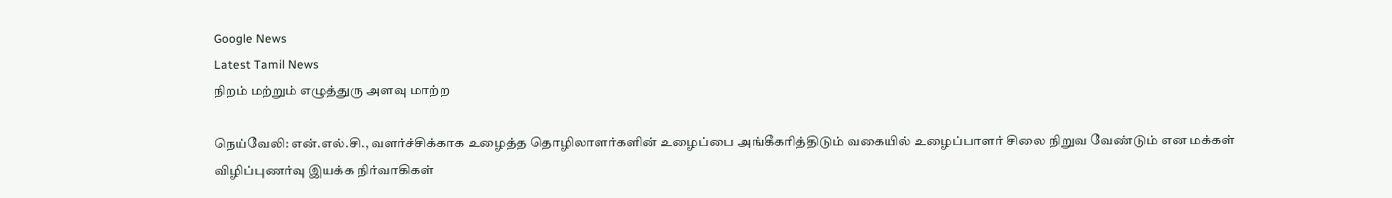Google News
Latest Tamil News
நிறம் மற்றும் எழுத்துரு அளவு மாற்ற

நெய்வேலி: என்.எல்.சி., வளர்ச்சிக்காக உழைத்த தொழிலாளர்களின் உழைப்பை அங்கீகரித்திடும் வகையில் உழைப்பாளர் சிலை நிறுவ வேண்டும் என மக்கள் விழிப்புணர்வு இயக்க நிர்வாகிகள்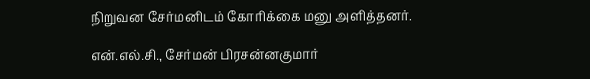நிறுவன சேர்மனிடம் கோரிக்கை மனு அளித்தனர்.

என்.எல்.சி., சேர்மன் பிரசன்னகுமார்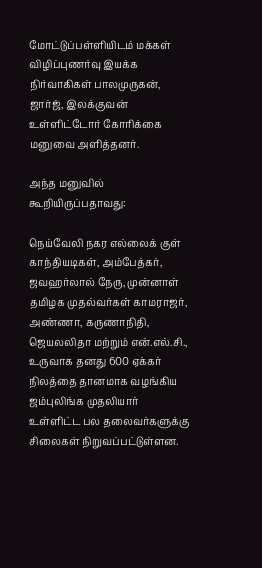மோட்டுப்பள்ளியிடம் மக்கள் விழிப்புணர்வு இயக்க நிர்வாகிகள் பாலமுருகன், ஜார்ஜ், இலக்குவன் உள்ளிட்டோர் கோரிக்கை மனுவை அளித்தனர்.

அந்த மனுவில் கூறியிருப்பதாவது:

நெய்வேலி நகர எல்லைக் குள் காந்தியடிகள், அம்பேத்கர், ஜவஹர்லால் நேரு, முன்னாள் தமிழக முதல்வர்கள் காமராஜர், அண்ணா, கருணாநிதி, ஜெயலலிதா மற்றும் என்.எல்.சி., உருவாக தனது 600 ஏக்கர் நிலத்தை தானமாக வழங்கிய ஜம்புலிங்க முதலியார் உள்ளிட்ட பல தலைவர்களுக்கு சிலைகள் நிறுவப்பட்டுள்ளன.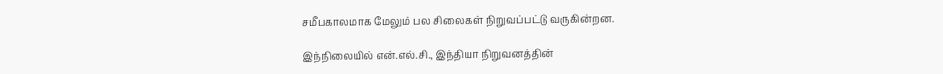சமீபகாலமாக மேலும் பல சிலைகள் நிறுவப்பட்டு வருகின்றன.

இந்நிலையில் என்.எல்.சி., இந்தியா நிறுவனத்தின்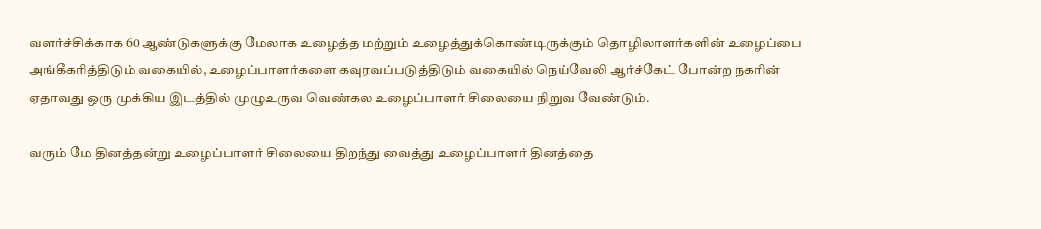வளர்ச்சிக்காக 60 ஆண்டுகளுக்கு மேலாக உழைத்த மற்றும் உழைத்துக்கொண்டிருக்கும் தொழிலாளர்களின் உழைப்பை அங்கீகரித்திடும் வகையில், உழைப்பாளர்களை கவுரவப்படுத்திடும் வகையில் நெய்வேலி ஆர்ச்கேட் போன்ற நகரின் ஏதாவது ஒரு முக்கிய இடத்தில் முழுஉருவ வெண்கல உழைப்பாளர் சிலையை நிறுவ வேண்டும்.

வரும் மே தினத்தன்று உழைப்பாளர் சிலையை திறந்து வைத்து உழைப்பாளர் தினத்தை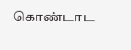கொண்டாட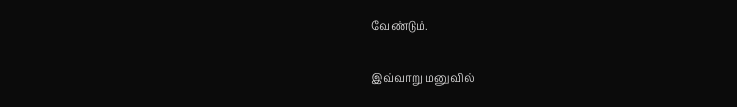வேண்டும்.

இவ்வாறு மனுவில்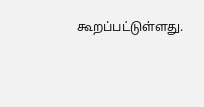கூறப்பட்டுள்ளது.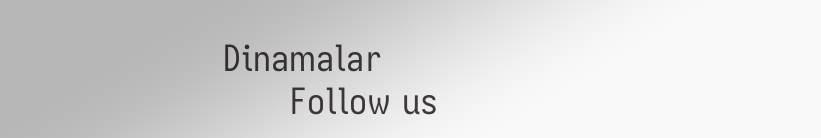Dinamalar
      Follow us